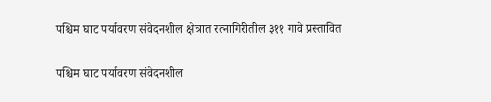पश्चिम घाट पर्यावरण संवेदनशील क्षेत्रात रत्नागिरीतील ३११ गावे प्रस्तावित

पश्चिम घाट पर्यावरण संवेदनशील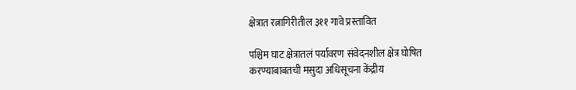क्षेत्रात रत्नागिरीतील ३११ गावे प्रस्तावित

पश्चिम घाट क्षेत्रातलं पर्यावरण संवेदनशील क्षेत्र घोषित
करण्याबाबतची मसुदा अधिसूचना केंद्रीय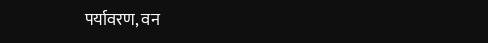पर्यावरण, वन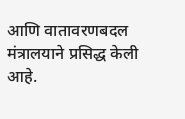आणि वातावरणबदल
मंत्रालयाने प्रसिद्ध केली आहे.